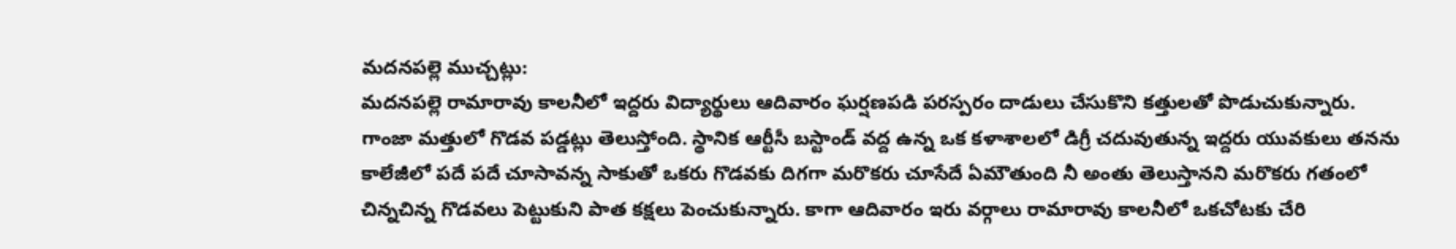మదనపల్లె ముచ్చట్లు:
మదనపల్లె రామారావు కాలనీలో ఇద్దరు విద్యార్థులు ఆదివారం ఘర్షణపడి పరస్పరం దాడులు చేసుకొని కత్తులతో పొడుచుకున్నారు. గాంజా మత్తులో గొడవ పడ్డట్లు తెలుస్తోంది. స్థానిక ఆర్టీసీ బస్టాండ్ వద్ద ఉన్న ఒక కళాశాలలో డిగ్రీ చదువుతున్న ఇద్దరు యువకులు తనను కాలేజీలో పదే పదే చూసావన్న సాకుతో ఒకరు గొడవకు దిగగా మరొకరు చూసేదే ఏమౌతుంది నీ అంతు తెలుస్తానని మరొకరు గతంలో చిన్నచిన్న గొడవలు పెట్టుకుని పాత కక్షలు పెంచుకున్నారు. కాగా ఆదివారం ఇరు వర్గాలు రామారావు కాలనీలో ఒకచోటకు చేరి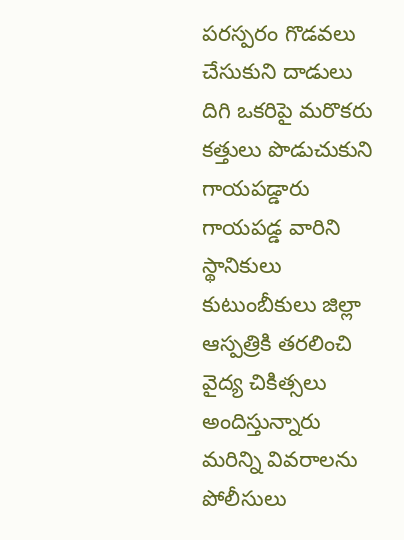పరస్పరం గొడవలు చేసుకుని దాడులు దిగి ఒకరిపై మరొకరు కత్తులు పొడుచుకుని గాయపడ్డారు గాయపడ్డ వారిని స్థానికులు కుటుంబీకులు జిల్లా ఆస్పత్రికి తరలించి వైద్య చికిత్సలు అందిస్తున్నారు మరిన్ని వివరాలను పోలీసులు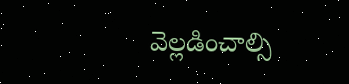వెల్లడించాల్సి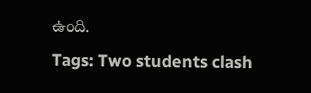ఉంది.
Tags: Two students clash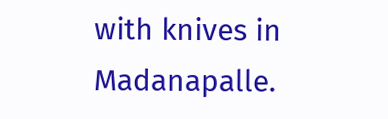with knives in Madanapalle.